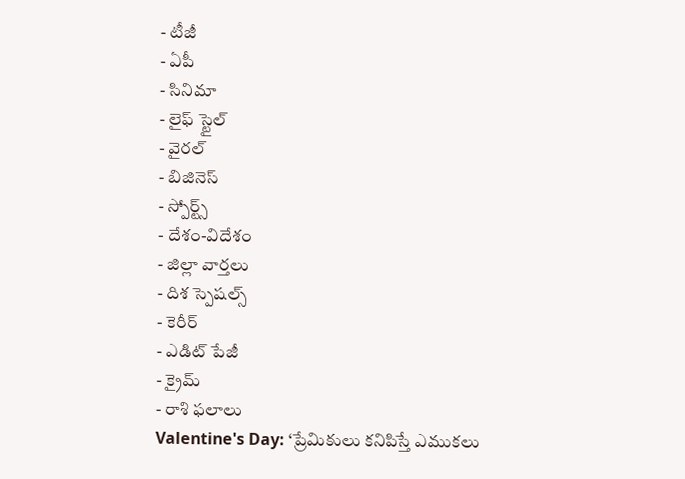- టీజీ
- ఏపీ
- సినిమా
- లైఫ్ స్టైల్
- వైరల్
- బిజినెస్
- స్పోర్ట్స్
- దేశం-విదేశం
- జిల్లా వార్తలు
- దిశ స్పెషల్స్
- కెరీర్
- ఎడిట్ పేజీ
- క్రైమ్
- రాశి ఫలాలు
Valentine's Day: ‘ప్రేమికులు కనిపిస్తే ఎముకలు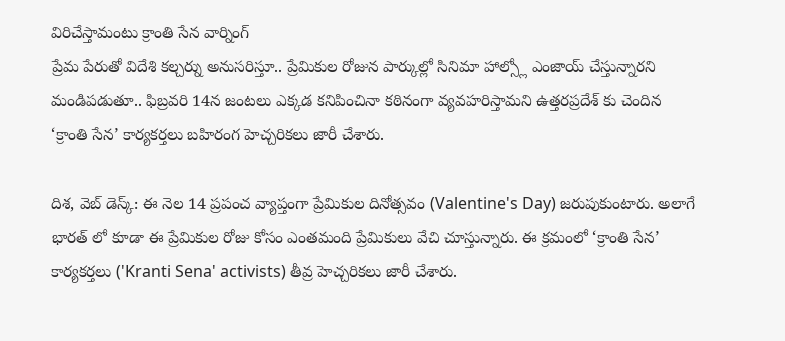విరిచేస్తామంటు క్రాంతి సేన వార్నింగ్
ప్రేమ పేరుతో విదేశి కల్చర్ను అనుసరిస్తూ.. ప్రేమికుల రోజున పార్కుల్లో సినిమా హాల్స్లో ఎంజాయ్ చేస్తున్నారని మండిపడుతూ.. ఫిబ్రవరి 14న జంటలు ఎక్కడ కనిపించినా కఠినంగా వ్యవహరిస్తామని ఉత్తరప్రదేశ్ కు చెందిన ‘క్రాంతి సేన’ కార్యకర్తలు బహిరంగ హెచ్చరికలు జారీ చేశారు.

దిశ, వెబ్ డెస్క్: ఈ నెల 14 ప్రపంచ వ్యాప్తంగా ప్రేమికుల దినోత్సవం (Valentine's Day) జరుపుకుంటారు. అలాగే భారత్ లో కూడా ఈ ప్రేమికుల రోజు కోసం ఎంతమంది ప్రేమికులు వేచి చూస్తున్నారు. ఈ క్రమంలో ‘క్రాంతి సేన’ కార్యకర్తలు ('Kranti Sena' activists) తీవ్ర హెచ్చరికలు జారీ చేశారు.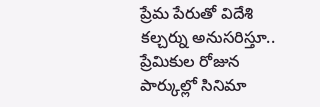ప్రేమ పేరుతో విదేశి కల్చర్ను అనుసరిస్తూ.. ప్రేమికుల రోజున పార్కుల్లో సినిమా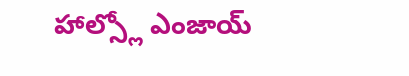హాల్స్లో ఎంజాయ్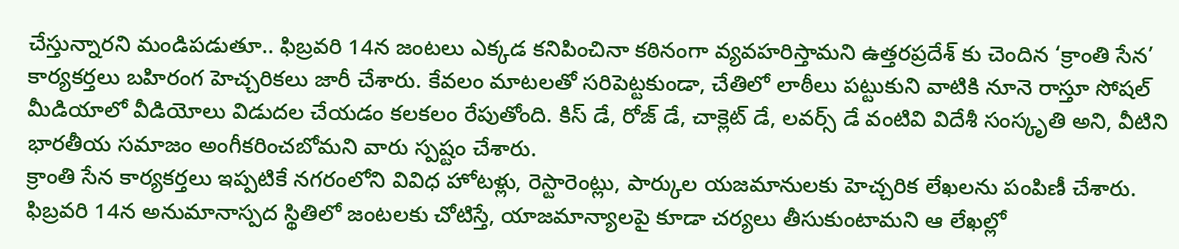చేస్తున్నారని మండిపడుతూ.. ఫిబ్రవరి 14న జంటలు ఎక్కడ కనిపించినా కఠినంగా వ్యవహరిస్తామని ఉత్తరప్రదేశ్ కు చెందిన ‘క్రాంతి సేన’ కార్యకర్తలు బహిరంగ హెచ్చరికలు జారీ చేశారు. కేవలం మాటలతో సరిపెట్టకుండా, చేతిలో లాఠీలు పట్టుకుని వాటికి నూనె రాస్తూ సోషల్ మీడియాలో వీడియోలు విడుదల చేయడం కలకలం రేపుతోంది. కిస్ డే, రోజ్ డే, చాక్లెట్ డే, లవర్స్ డే వంటివి విదేశీ సంస్కృతి అని, వీటిని భారతీయ సమాజం అంగీకరించబోమని వారు స్పష్టం చేశారు.
క్రాంతి సేన కార్యకర్తలు ఇప్పటికే నగరంలోని వివిధ హోటళ్లు, రెస్టారెంట్లు, పార్కుల యజమానులకు హెచ్చరిక లేఖలను పంపిణీ చేశారు. ఫిబ్రవరి 14న అనుమానాస్పద స్థితిలో జంటలకు చోటిస్తే, యాజమాన్యాలపై కూడా చర్యలు తీసుకుంటామని ఆ లేఖల్లో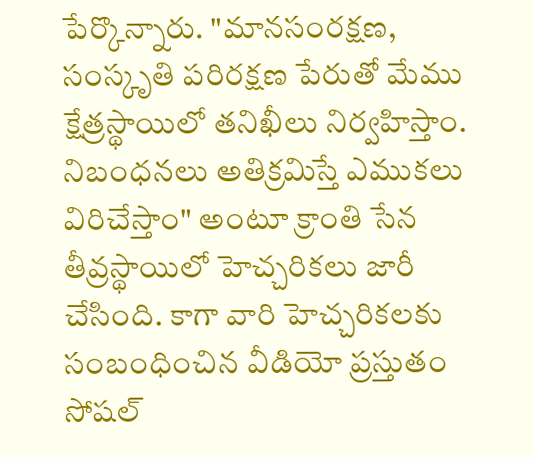పేర్కొన్నారు. "మానసంరక్షణ, సంస్కృతి పరిరక్షణ పేరుతో మేము క్షేత్రస్థాయిలో తనిఖీలు నిర్వహిస్తాం. నిబంధనలు అతిక్రమిస్తే ఎముకలు విరిచేస్తాం" అంటూ క్రాంతి సేన తీవ్రస్థాయిలో హెచ్చరికలు జారీ చేసింది. కాగా వారి హెచ్చరికలకు సంబంధించిన వీడియో ప్రస్తుతం సోషల్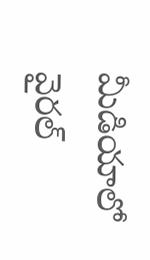మీడియాలో వైరల్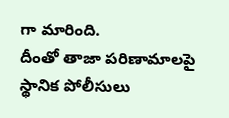గా మారింది.
దీంతో తాజా పరిణామాలపై స్థానిక పోలీసులు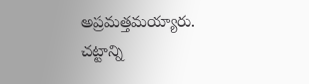అప్రమత్తమయ్యారు. చట్టాన్ని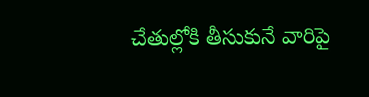చేతుల్లోకి తీసుకునే వారిపై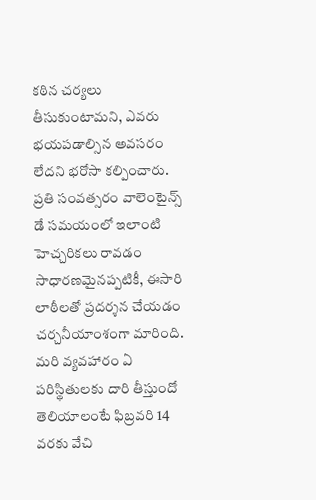కఠిన చర్యలు తీసుకుంటామని, ఎవరు భయపడాల్సిన అవసరం లేదని భరోసా కల్పించారు. ప్రతి సంవత్సరం వాలెంటైన్స్ డే సమయంలో ఇలాంటి హెచ్చరికలు రావడం సాధారణమైనప్పటికీ, ఈసారి లాఠీలతో ప్రదర్శన చేయడం చర్చనీయాంశంగా మారింది. మరి వ్యవహారం ఏ పరిస్థితులకు దారి తీస్తుందో తెలియాలంటే ఫిబ్రవరి 14 వరకు వేచి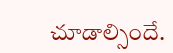చూడాల్సిందే.